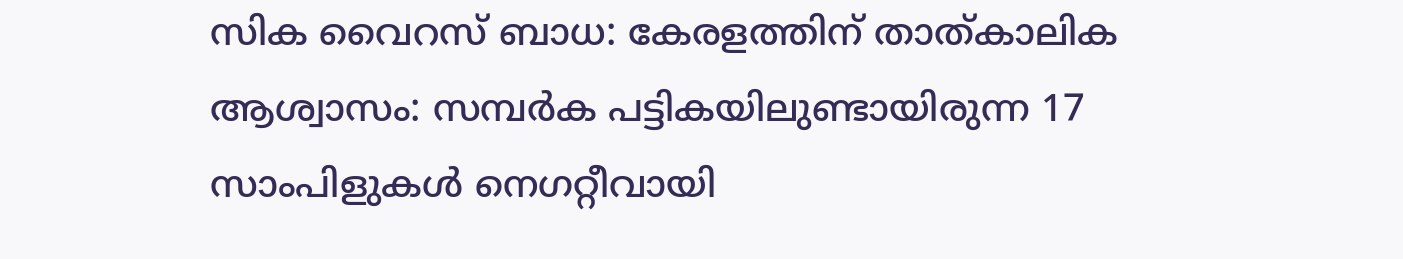സിക വൈറസ് ബാധ: കേരളത്തിന് താത്കാലിക ആശ്വാസം: സമ്പര്‍ക പട്ടികയിലുണ്ടായിരുന്ന 17 സാംപിളുകള്‍ നെഗറ്റീവായി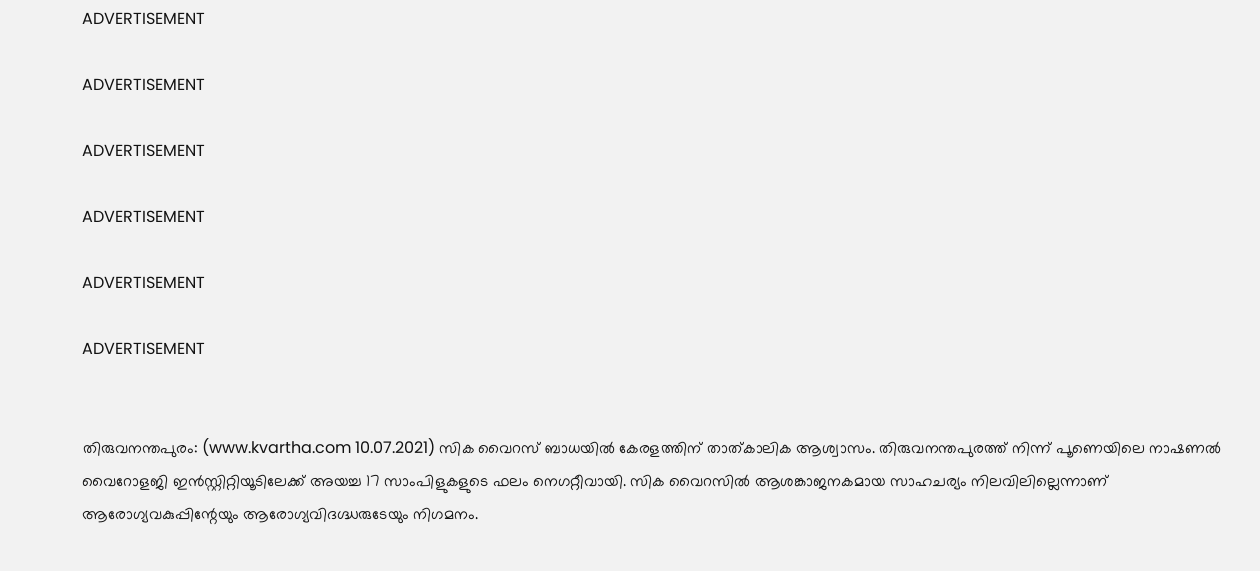ADVERTISEMENT

ADVERTISEMENT

ADVERTISEMENT

ADVERTISEMENT

ADVERTISEMENT

ADVERTISEMENT


തിരുവനന്തപുരം: (www.kvartha.com 10.07.2021) സിക വൈറസ് ബാധയില്‍ കേരളത്തിന് താത്കാലിക ആശ്വാസം. തിരുവനന്തപുരത്ത് നിന്ന് പൂണെയിലെ നാഷണല്‍ വൈറോളജി ഇന്‍സ്റ്റിറ്റിയൂടിലേക്ക് അയച്ച 17 സാംപിളുകളുടെ ഫലം നെഗറ്റീവായി. സിക വൈറസില്‍ ആശങ്കാജനകമായ സാഹചര്യം നിലവിലില്ലെന്നാണ് ആരോഗ്യവകുപ്പിന്റേയും ആരോഗ്യവിദഗ്ദ്ധരുടേയും നിഗമനം.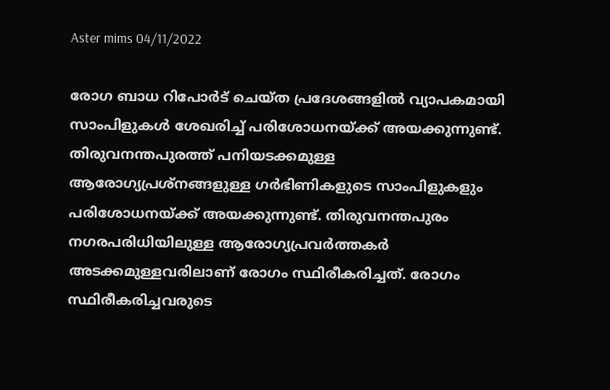Aster mims 04/11/2022

രോഗ ബാധ റിപോര്‍ട് ചെയ്ത പ്രദേശങ്ങളില്‍ വ്യാപകമായി സാംപിളുകള്‍ ശേഖരിച്ച് പരിശോധനയ്ക്ക് അയക്കുന്നുണ്ട്. തിരുവനന്തപുരത്ത് പനിയടക്കമുള്ള ആരോഗ്യപ്രശ്‌നങ്ങളുള്ള ഗര്‍ഭിണികളുടെ സാംപിളുകളും പരിശോധനയ്ക്ക് അയക്കുന്നുണ്ട്. തിരുവനന്തപുരം നഗരപരിധിയിലുള്ള ആരോഗ്യപ്രവര്‍ത്തകര്‍ അടക്കമുള്ളവരിലാണ് രോഗം സ്ഥിരീകരിച്ചത്. രോഗം സ്ഥിരീകരിച്ചവരുടെ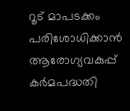റൂട് മാപടക്കം പരിശോധിക്കാന്‍ ആരോഗ്യവകുപ്പ് കര്‍മപദ്ധതി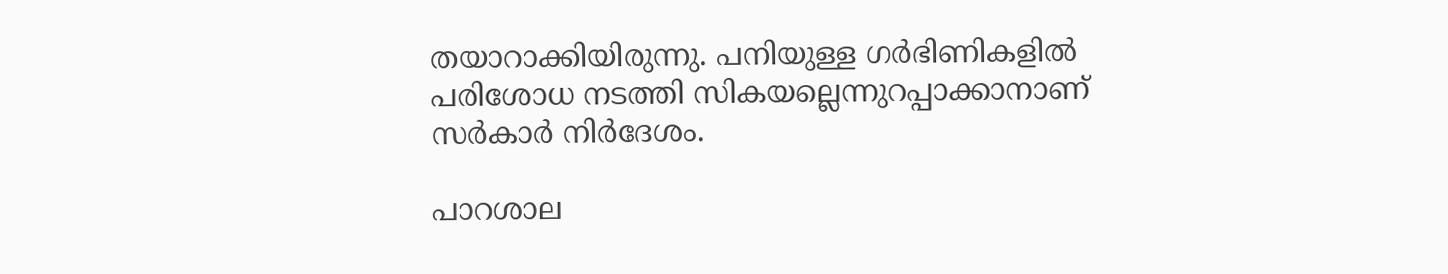തയാറാക്കിയിരുന്നു. പനിയുള്ള ഗര്‍ഭിണികളില്‍ പരിശോധ നടത്തി സികയല്ലെന്നുറപ്പാക്കാനാണ് സര്‍കാര്‍ നിര്‍ദേശം.

പാറശാല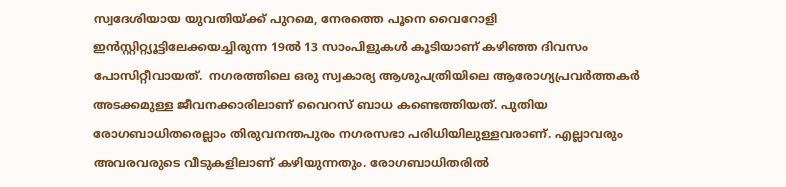സ്വദേശിയായ യുവതിയ്ക്ക് പുറമെ, നേരത്തെ പൂനെ വൈറോളി ഇന്‍സ്റ്റിറ്റ്യൂട്ടിലേക്കയച്ചിരുന്ന 19ല്‍ 13 സാംപിളുകള്‍ കൂടിയാണ് കഴിഞ്ഞ ദിവസം പോസിറ്റീവായത്.  നഗരത്തിലെ ഒരു സ്വകാര്യ ആശുപത്രിയിലെ ആരോഗ്യപ്രവര്‍ത്തകര്‍ അടക്കമുള്ള ജീവനക്കാരിലാണ് വൈറസ് ബാധ കണ്ടെത്തിയത്. പുതിയ രോഗബാധിതരെല്ലാം തിരുവനന്തപുരം നഗരസഭാ പരിധിയിലുള്ളവരാണ്. എല്ലാവരും അവരവരുടെ വീടുകളിലാണ് കഴിയുന്നതും. രോഗബാധിതരില്‍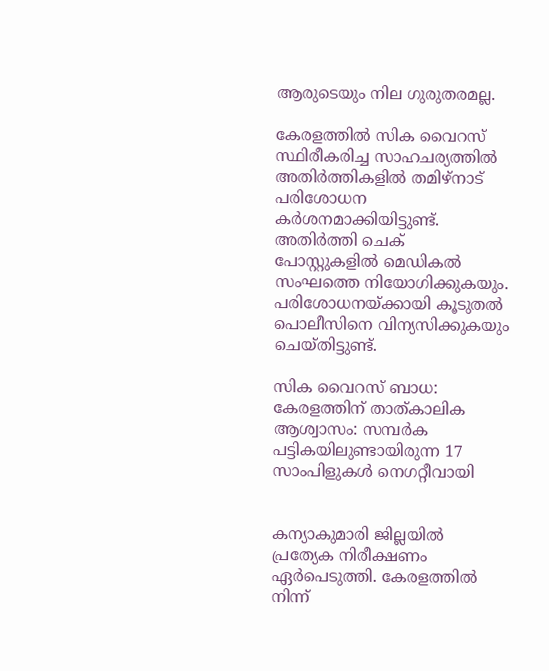ആരുടെയും നില ഗുരുതരമല്ല.

കേരളത്തില്‍ സിക വൈറസ് സ്ഥിരീകരിച്ച സാഹചര്യത്തില്‍ അതിര്‍ത്തികളില്‍ തമിഴ്‌നാട് പരിശോധന കര്‍ശനമാക്കിയിട്ടുണ്ട്. അതിര്‍ത്തി ചെക് പോസ്റ്റുകളില്‍ മെഡികല്‍ സംഘത്തെ നിയോഗിക്കുകയും. പരിശോധനയ്ക്കായി കൂടുതല്‍ പൊലീസിനെ വിന്യസിക്കുകയും ചെയ്തിട്ടുണ്ട്.

സിക വൈറസ് ബാധ: കേരളത്തിന് താത്കാലിക ആശ്വാസം: സമ്പര്‍ക പട്ടികയിലുണ്ടായിരുന്ന 17 സാംപിളുകള്‍ നെഗറ്റീവായി


കന്യാകുമാരി ജില്ലയില്‍ പ്രത്യേക നിരീക്ഷണം ഏര്‍പെടുത്തി. കേരളത്തില്‍ നിന്ന്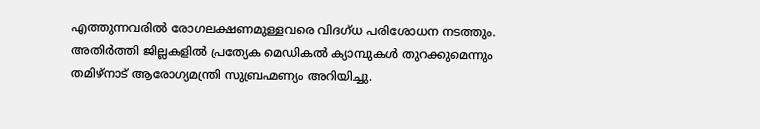എത്തുന്നവരില്‍ രോഗലക്ഷണമുള്ളവരെ വിദഗ്ധ പരിശോധന നടത്തും. അതിര്‍ത്തി ജില്ലകളില്‍ പ്രത്യേക മെഡികല്‍ ക്യാമ്പുകള്‍ തുറക്കുമെന്നും തമിഴ്‌നാട് ആരോഗ്യമന്ത്രി സുബ്രഹ്മണ്യം അറിയിച്ചു.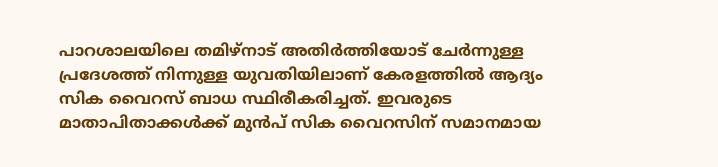പാറശാലയിലെ തമിഴ്‌നാട് അതിര്‍ത്തിയോട് ചേര്‍ന്നുള്ള പ്രദേശത്ത് നിന്നുള്ള യുവതിയിലാണ് കേരളത്തില്‍ ആദ്യം സിക വൈറസ് ബാധ സ്ഥിരീകരിച്ചത്. ഇവരുടെ മാതാപിതാക്കള്‍ക്ക് മുന്‍പ് സിക വൈറസിന് സമാനമായ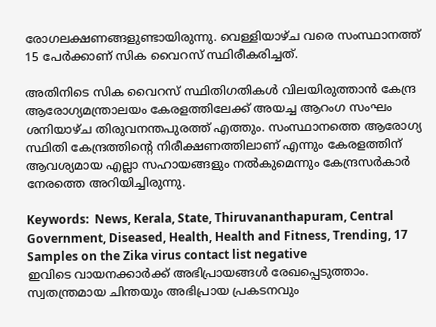രോഗലക്ഷണങ്ങളുണ്ടായിരുന്നു. വെള്ളിയാഴ്ച വരെ സംസ്ഥാനത്ത് 15 പേര്‍ക്കാണ് സിക വൈറസ് സ്ഥിരീകരിച്ചത്.

അതിനിടെ സിക വൈറസ് സ്ഥിതിഗതികള്‍ വിലയിരുത്താന്‍ കേന്ദ്ര ആരോഗ്യമന്ത്രാലയം കേരളത്തിലേക്ക് അയച്ച ആറംഗ സംഘം ശനിയാഴ്ച തിരുവനന്തപുരത്ത് എത്തും. സംസ്ഥാനത്തെ ആരോഗ്യ സ്ഥിതി കേന്ദ്രത്തിന്റെ നിരീക്ഷണത്തിലാണ് എന്നും കേരളത്തിന് ആവശ്യമായ എല്ലാ സഹായങ്ങളും നല്‍കുമെന്നും കേന്ദ്രസര്‍കാര്‍ നേരത്തെ അറിയിച്ചിരുന്നു.

Keywords:  News, Kerala, State, Thiruvananthapuram, Central Government, Diseased, Health, Health and Fitness, Trending, 17 Samples on the Zika virus contact list negative
ഇവിടെ വായനക്കാർക്ക് അഭിപ്രായങ്ങൾ രേഖപ്പെടുത്താം. സ്വതന്ത്രമായ ചിന്തയും അഭിപ്രായ പ്രകടനവും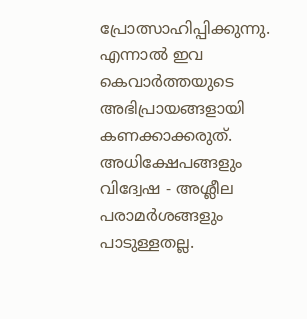പ്രോത്സാഹിപ്പിക്കുന്നു. എന്നാൽ ഇവ കെവാർത്തയുടെ അഭിപ്രായങ്ങളായി കണക്കാക്കരുത്. അധിക്ഷേപങ്ങളും വിദ്വേഷ - അശ്ലീല പരാമർശങ്ങളും പാടുള്ളതല്ല.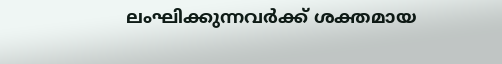ലംഘിക്കുന്നവർക്ക് ശക്തമായ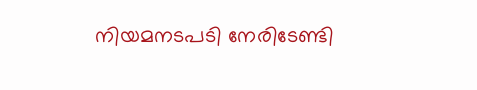നിയമനടപടി നേരിടേണ്ടി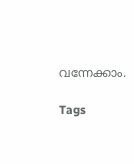വന്നേക്കാം.

Tags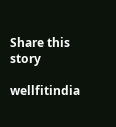Share this story

wellfitindia